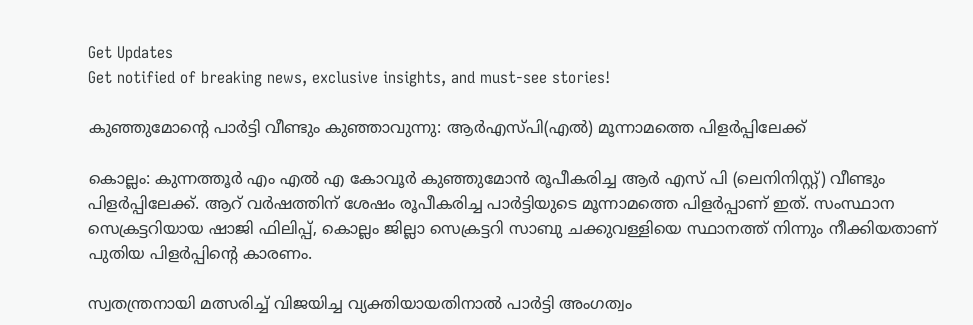Get Updates
Get notified of breaking news, exclusive insights, and must-see stories!

കുഞ്ഞുമോന്റെ പാർട്ടി വീണ്ടും കുഞ്ഞാവുന്നു: ആർഎസ്പി(എല്‍) മൂന്നാമത്തെ പിളർപ്പിലേക്ക്

കൊല്ലം: കുന്നത്തൂർ എം എല്‍ എ കോവൂർ കുഞ്ഞുമോന്‍ രൂപീകരിച്ച ആർ എസ് പി (ലെനിനിസ്റ്റ്) വീണ്ടും പിളർപ്പിലേക്ക്. ആറ് വർഷത്തിന് ശേഷം രൂപീകരിച്ച പാർട്ടിയുടെ മൂന്നാമത്തെ പിളർപ്പാണ് ഇത്. സംസ്ഥാന സെക്രട്ടറിയായ ഷാജി ഫിലിപ്പ്, കൊല്ലം ജില്ലാ സെക്രട്ടറി സാബു ചക്കുവള്ളിയെ സ്ഥാനത്ത് നിന്നും നീക്കിയതാണ് പുതിയ പിളർപ്പിന്റെ കാരണം.

സ്വതന്ത്രനായി മത്സരിച്ച് വിജയിച്ച വ്യക്തിയായതിനാല്‍ പാർട്ടി അംഗത്വം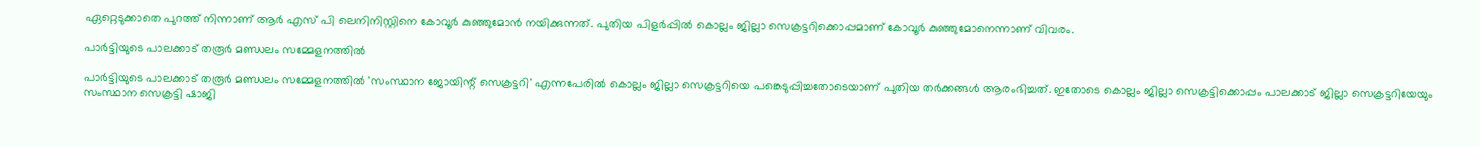ഏറ്റെടുക്കാതെ പുറത്ത് നിന്നാണ് ആർ എസ് പി ലെനിനിസ്റ്റിനെ കോവൂർ കുഞ്ഞുമോന്‍ നയിക്കുന്നത്. പുതിയ പിളർപ്പില്‍ കൊല്ലം ജില്ലാ സെക്രട്ടറിക്കൊപ്പമാണ് കോവൂർ കുഞ്ഞുമോനെന്നാണ് വിവരം.

പാർട്ടിയുടെ പാലക്കാട് തരൂർ മണ്ഡലം സമ്മേളനത്തിൽ

പാർട്ടിയുടെ പാലക്കാട് തരൂർ മണ്ഡലം സമ്മേളനത്തിൽ 'സംസ്ഥാന ജോയിന്റ് സെക്രട്ടറി' എന്നപേരിൽ കൊല്ലം ജില്ലാ സെക്രട്ടറിയെ പങ്കെടുപ്പിച്ചതോടെയാണ് പുതിയ തർക്കങ്ങള്‍ ആരംഭിച്ചത്. ഇതോടെ കൊല്ലം ജില്ലാ സെക്രട്ടിക്കൊപ്പം പാലക്കാട് ജില്ലാ സെക്രട്ടറിയേയും സംസ്ഥാന സെക്രട്ടി ഷാജി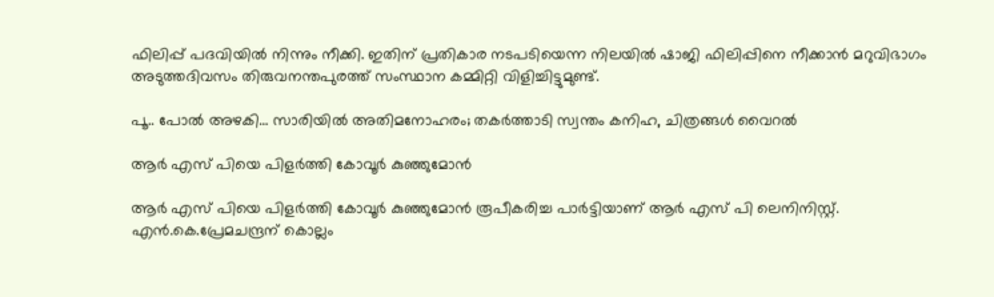ഫിലിപ്പ് പദവിയില്‍ നിന്നും നീക്കി. ഇതിന് പ്രതികാര നടപടിയെന്ന നിലയില്‍ ഷാജി ഫിലിപ്പിനെ നീക്കാന്‍ മറുവിഭാഗം അടുത്തദിവസം തിരുവനന്തപുരത്ത് സംസ്ഥാന കമ്മിറ്റി വിളിച്ചിട്ടുമുണ്ട്.

പൂ.. പോല്‍ അഴകി... സാരിയില്‍ അതിമനോഹരം; തകർത്താടി സ്വന്തം കനിഹ, ചിത്രങ്ങള്‍ വൈറല്‍

ആർ എസ് പിയെ പിളർത്തി കോവൂർ കുഞ്ഞുമോന്‍

ആർ എസ് പിയെ പിളർത്തി കോവൂർ കുഞ്ഞുമോന്‍ രൂപീകരിച്ച പാർട്ടിയാണ് ആർ എസ് പി ലെനിനിസ്റ്റ്. എൻ.കെ.പ്രേമചന്ദ്രന് കൊല്ലം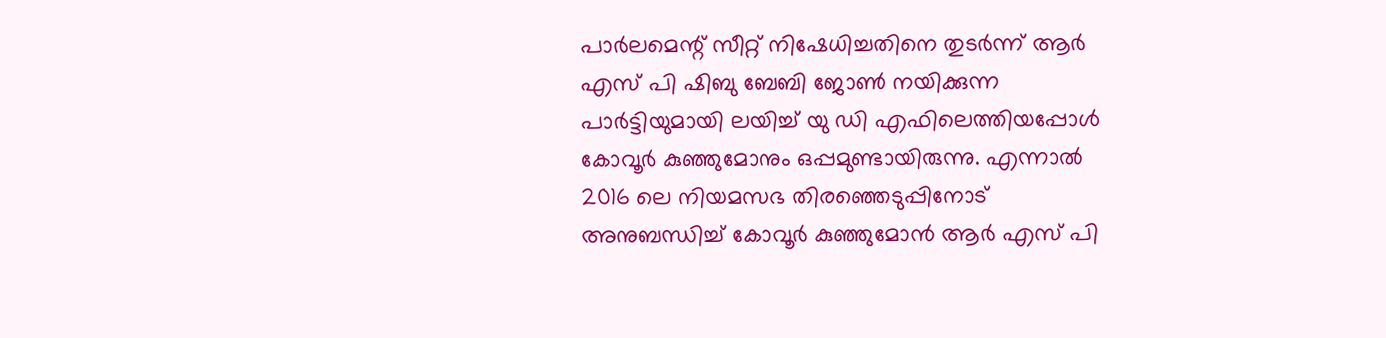പാർലമെന്റ് സീറ്റ് നിഷേധിച്ചതിനെ തുടർന്ന് ആർ എസ് പി ഷിബു ബേബി ജോണ്‍ നയിക്കുന്ന പാർട്ടിയുമായി ലയിച്ച് യു ഡി എഫിലെത്തിയപ്പോള്‍ കോവൂർ കുഞ്ഞുമോനും ഒപ്പമുണ്ടായിരുന്നു. എന്നാല്‍ 2016 ലെ നിയമസഭ തിരഞ്ഞെടുപ്പിനോട് അനുബന്ധിച്ച് കോവൂർ കുഞ്ഞുമോന്‍ ആർ എസ് പി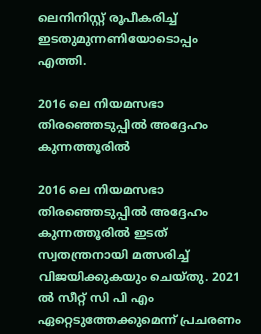ലെനിനിസ്റ്റ് രൂപീകരിച്ച് ഇടതുമുന്നണിയോടൊപ്പം എത്തി.

2016 ലെ നിയമസഭാ തിരഞ്ഞെടുപ്പില്‍ അദ്ദേഹം കുന്നത്തൂരില്‍

2016 ലെ നിയമസഭാ തിരഞ്ഞെടുപ്പില്‍ അദ്ദേഹം കുന്നത്തൂരില്‍ ഇടത് സ്വതന്ത്രനായി മത്സരിച്ച് വിജയിക്കുകയും ചെയ്തു. 2021 ല്‍ സീറ്റ് സി പി എം ഏറ്റെടുത്തേക്കുമെന്ന് പ്രചരണം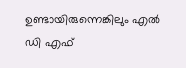ഉണ്ടായിരുന്നെങ്കിലും എല്‍ ഡി എഫ്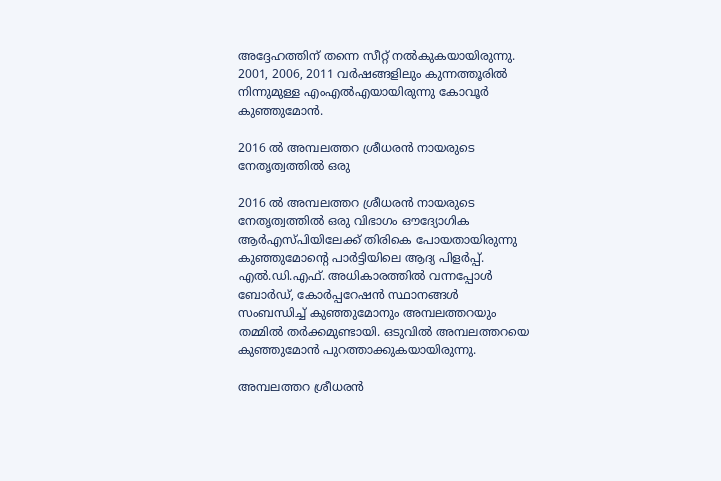അദ്ദേഹത്തിന് തന്നെ സീറ്റ് നല്‍കുകയായിരുന്നു. 2001, 2006, 2011 വര്‍ഷങ്ങളിലും കുന്നത്തൂരില്‍ നിന്നുമുള്ള എംഎല്‍എയായിരുന്നു കോവൂര്‍ കുഞ്ഞുമോന്‍.

2016 ല്‍ അമ്പലത്തറ ശ്രീധരന്‍ നായരുടെ നേതൃത്വത്തില്‍ ഒരു

2016 ല്‍ അമ്പലത്തറ ശ്രീധരന്‍ നായരുടെ നേതൃത്വത്തില്‍ ഒരു വിഭാഗം ഔദ്യോഗിക ആര്‍എസ്പിയിലേക്ക് തിരികെ പോയതായിരുന്നു കുഞ്ഞുമോന്റെ പാർട്ടിയിലെ ആദ്യ പിളർപ്പ്. എൽ.ഡി.എഫ്. അധികാരത്തിൽ വന്നപ്പോൾ ബോർഡ്, കോർപ്പറേഷൻ സ്ഥാനങ്ങൾ സംബന്ധിച്ച് കുഞ്ഞുമോനും അമ്പലത്തറയും തമ്മിൽ തർക്കമുണ്ടായി. ഒടുവില്‍ അമ്പലത്തറയെ കുഞ്ഞുമോന്‍ പുറത്താക്കുകയായിരുന്നു.

അമ്പലത്തറ ശ്രീധരൻ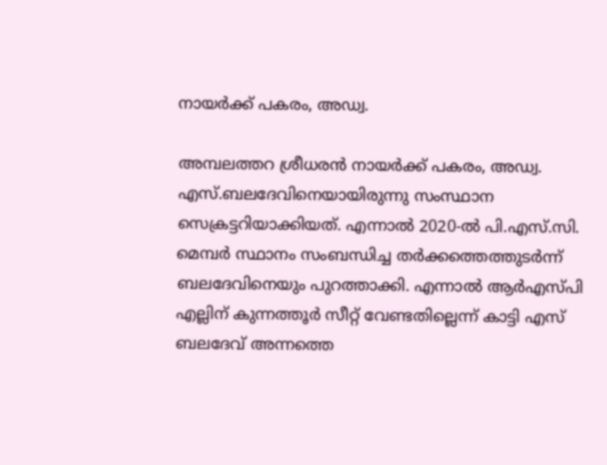നായർക്ക് പകരം, അഡ്വ.

അമ്പലത്തറ ശ്രീധരൻ നായർക്ക് പകരം, അഡ്വ. എസ്.ബലദേവിനെയായിരുന്നു സംസ്ഥാന സെക്രട്ടറിയാക്കിയത്. എന്നാല്‍ 2020-ൽ പി.എസ്.സി. മെമ്പർ സ്ഥാനം സംബന്ധിച്ച തർക്കത്തെത്തുടർന്ന് ബലദേവിനെയും പുറത്താക്കി. എന്നാല്‍ ആര്‍എസ്പി എല്ലിന് കുന്നത്തൂര്‍ സീറ്റ് വേണ്ടതില്ലെന്ന് കാട്ടി എസ് ബലദേവ് അന്നത്തെ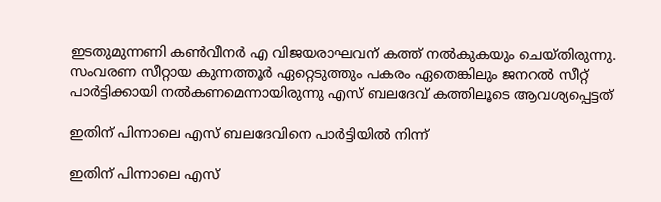ഇടതുമുന്നണി കണ്‍വീനര്‍ എ വിജയരാഘവന് കത്ത് നല്‍കുകയും ചെയ്തിരുന്നു. സംവരണ സീറ്റായ കുന്നത്തൂര്‍ ഏറ്റെടുത്തും പകരം ഏതെങ്കിലും ജനറല്‍ സീറ്റ് പാര്‍ട്ടിക്കായി നല്‍കണമെന്നായിരുന്നു എസ് ബലദേവ് കത്തിലൂടെ ആവശ്യപ്പെട്ടത്

ഇതിന് പിന്നാലെ എസ് ബലദേവിനെ പാര്‍ട്ടിയില്‍ നിന്ന്

ഇതിന് പിന്നാലെ എസ്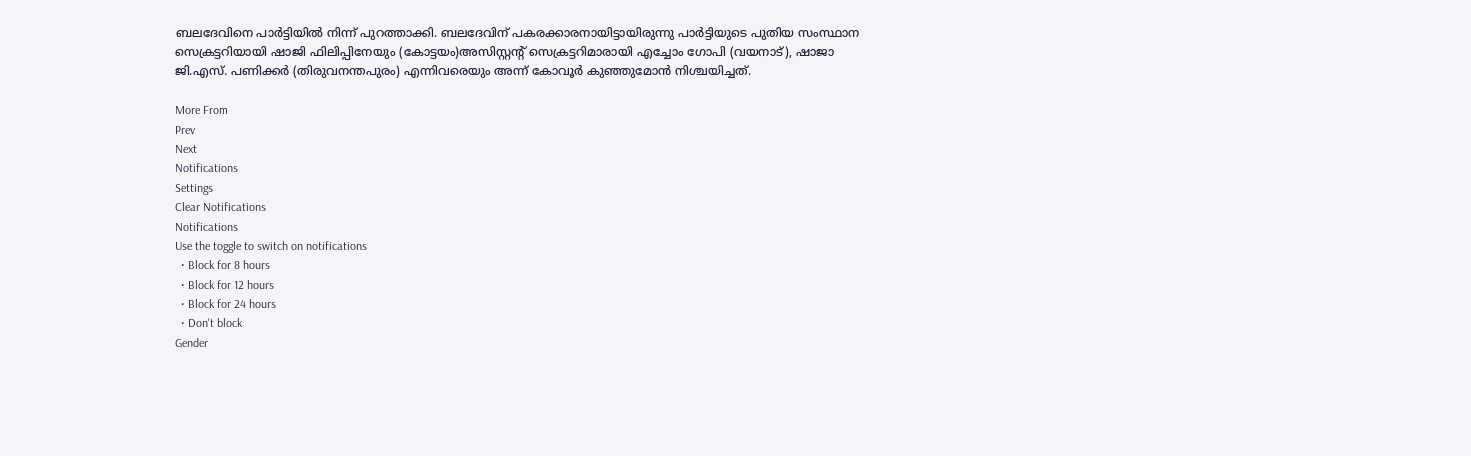ബലദേവിനെ പാര്‍ട്ടിയില്‍ നിന്ന് പുറത്താക്കി. ബലദേവിന് പകരക്കാരനായിട്ടായിരുന്നു പാര്‍ട്ടിയുടെ പുതിയ സംസ്ഥാന സെക്രട്ടറിയായി ഷാജി ഫിലിപ്പിനേയും (കോട്ടയം)അസിസ്റ്റന്റ് സെക്രട്ടറിമാരായി എച്ചോം ഗോപി (വയനാട്), ഷാജാ ജി.എസ്. പണിക്കർ (തിരുവനന്തപുരം) എന്നിവരെയും അന്ന് കോവൂർ കുഞ്ഞുമോന്‍ നിശ്ചയിച്ചത്.

More From
Prev
Next
Notifications
Settings
Clear Notifications
Notifications
Use the toggle to switch on notifications
  • Block for 8 hours
  • Block for 12 hours
  • Block for 24 hours
  • Don't block
Gender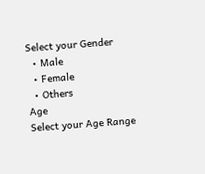Select your Gender
  • Male
  • Female
  • Others
Age
Select your Age Range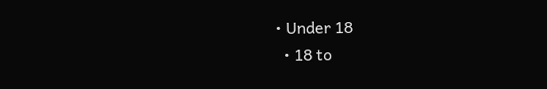• Under 18
  • 18 to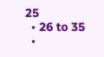25
  • 26 to 35
  •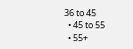36 to 45
  • 45 to 55
  • 55+